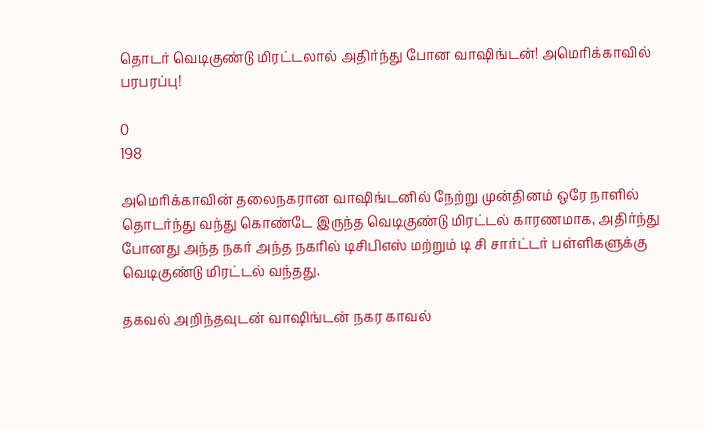தொடர் வெடிகுண்டு மிரட்டலால் அதிர்ந்து போன வாஷிங்டன்! அமெரிக்காவில் பரபரப்பு!

0
198

அமெரிக்காவின் தலைநகரான வாஷிங்டனில் நேற்று முன்தினம் ஒரே நாளில் தொடர்ந்து வந்து கொண்டே இருந்த வெடிகுண்டு மிரட்டல் காரணமாக, அதிர்ந்து போனது அந்த நகர் அந்த நகரில் டிசிபிஎஸ் மற்றும் டி சி சார்ட்டர் பள்ளிகளுக்கு வெடிகுண்டு மிரட்டல் வந்தது.

தகவல் அறிந்தவுடன் வாஷிங்டன் நகர காவல்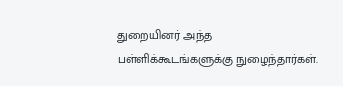துறையினர் அந்த பள்ளிக்கூடங்களுக்கு நுழைந்தார்கள்.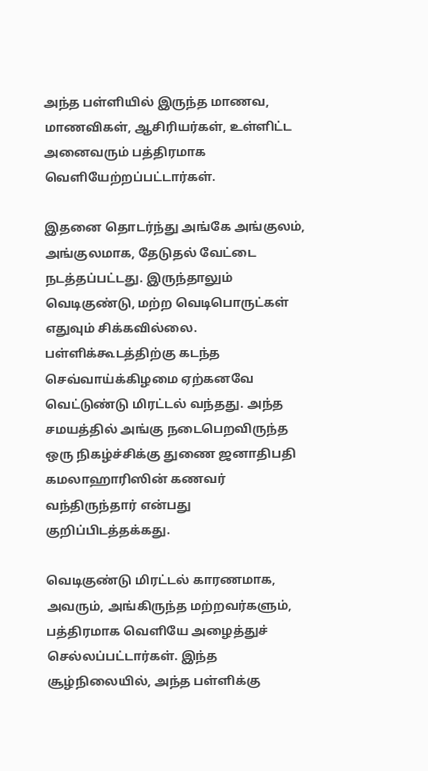அந்த பள்ளியில் இருந்த மாணவ, மாணவிகள், ஆசிரியர்கள், உள்ளிட்ட அனைவரும் பத்திரமாக வெளியேற்றப்பட்டார்கள்.

இதனை தொடர்ந்து அங்கே அங்குலம், அங்குலமாக, தேடுதல் வேட்டை நடத்தப்பட்டது. இருந்தாலும் வெடிகுண்டு, மற்ற வெடிபொருட்கள் எதுவும் சிக்கவில்லை. பள்ளிக்கூடத்திற்கு கடந்த செவ்வாய்க்கிழமை ஏற்கனவே வெட்டுண்டு மிரட்டல் வந்தது. அந்த சமயத்தில் அங்கு நடைபெறவிருந்த ஒரு நிகழ்ச்சிக்கு துணை ஜனாதிபதி கமலாஹாரிஸின் கணவர் வந்திருந்தார் என்பது குறிப்பிடத்தக்கது.

வெடிகுண்டு மிரட்டல் காரணமாக, அவரும், அங்கிருந்த மற்றவர்களும், பத்திரமாக வெளியே அழைத்துச் செல்லப்பட்டார்கள். இந்த சூழ்நிலையில், அந்த பள்ளிக்கு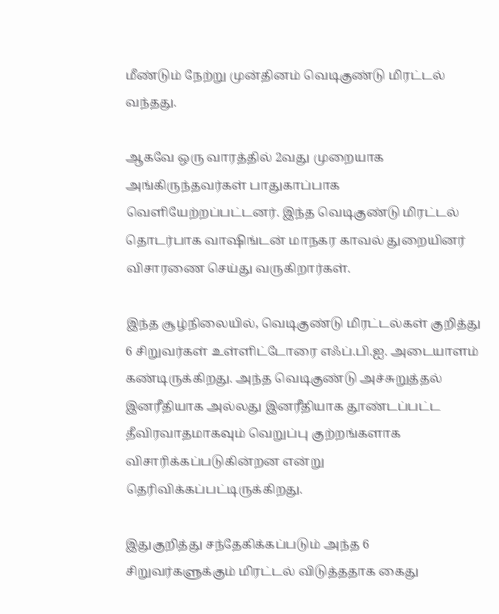மீண்டும் நேற்று முன்தினம் வெடிகுண்டு மிரட்டல் வந்தது.

ஆகவே ஒரு வாரத்தில் 2வது முறையாக அங்கிருந்தவர்கள் பாதுகாப்பாக வெளியேற்றப்பட்டனர். இந்த வெடிகுண்டு மிரட்டல் தொடர்பாக வாஷிங்டன் மாநகர காவல் துறையினர் விசாரணை செய்து வருகிறார்கள்.

இந்த சூழ்நிலையில், வெடிகுண்டு மிரட்டல்கள் குறித்து 6 சிறுவர்கள் உள்ளிட்டோரை எஃப்.பி.ஐ. அடையாளம் கண்டிருக்கிறது. அந்த வெடிகுண்டு அச்சுறுத்தல் இனரீதியாக அல்லது இனரீதியாக தூண்டப்பட்ட தீவிரவாதமாகவும் வெறுப்பு குற்றங்களாக விசாரிக்கப்படுகின்றன என்று தெரிவிக்கப்பட்டிருக்கிறது.

இதுகுறித்து சந்தேகிக்கப்படும் அந்த 6 சிறுவர்களுக்கும் மிரட்டல் விடுத்ததாக கைது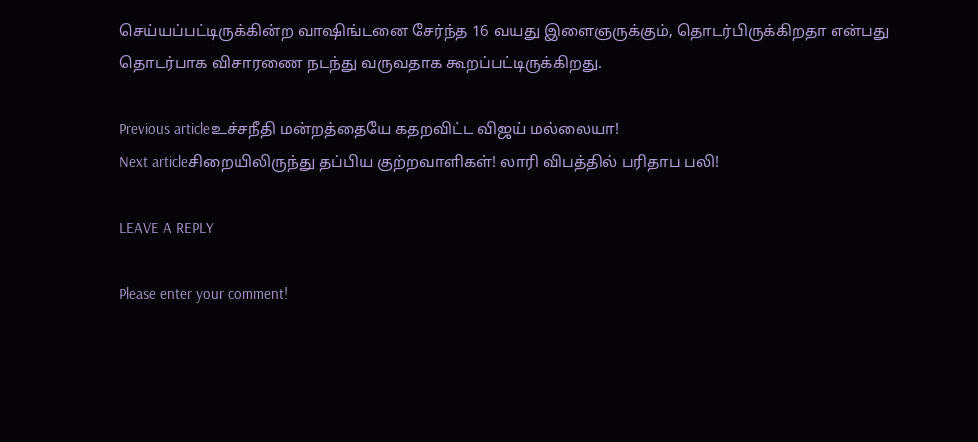செய்யப்பட்டிருக்கின்ற வாஷிங்டனை சேர்ந்த 16 வயது இளைஞருக்கும், தொடர்பிருக்கிறதா என்பது தொடர்பாக விசாரணை நடந்து வருவதாக கூறப்பட்டிருக்கிறது.

Previous articleஉச்சநீதி மன்றத்தையே கதறவிட்ட விஜய் மல்லையா!
Next articleசிறையிலிருந்து தப்பிய குற்றவாளிகள்! லாரி விபத்தில் பரிதாப பலி!

LEAVE A REPLY

Please enter your comment!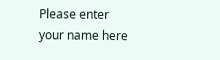Please enter your name here